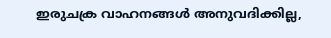ഇരുചക്ര വാഹനങ്ങൾ അനുവദിക്കില്ല,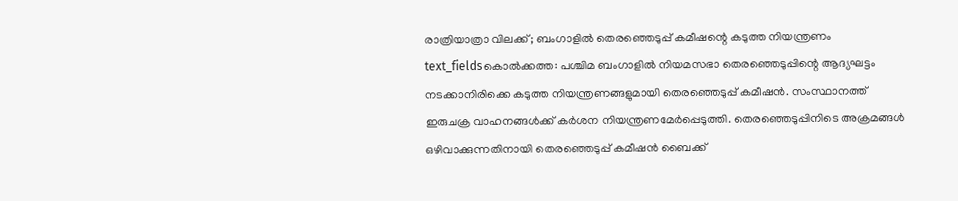രാത്രിയാത്രാ വിലക്ക്; ബംഗാളിൽ തെരഞ്ഞെടുപ്പ് കമീഷന്റെ കടുത്ത നിയന്ത്രണം
text_fieldsകൊൽക്കത്ത: പശ്ചിമ ബംഗാളിൽ നിയമസഭാ തെരഞ്ഞെടുപ്പിന്റെ ആദ്യഘട്ടം നടക്കാനിരിക്കെ കടുത്ത നിയന്ത്രണങ്ങളുമായി തെരഞ്ഞെടുപ്പ് കമീഷൻ. സംസ്ഥാനത്ത് ഇരുചക്ര വാഹനങ്ങൾക്ക് കർശന നിയന്ത്രണമേർപ്പെടുത്തി. തെരഞ്ഞെടുപ്പിനിടെ അക്രമങ്ങൾ ഒഴിവാക്കുന്നതിനായി തെരഞ്ഞെടുപ്പ് കമീഷൻ ബൈക്ക്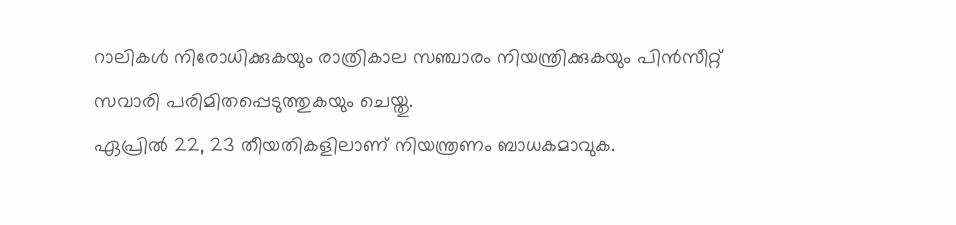റാലികൾ നിരോധിക്കുകയും രാത്രികാല സഞ്ചാരം നിയന്ത്രിക്കുകയും പിൻസീറ്റ് സവാരി പരിമിതപ്പെടുത്തുകയും ചെയ്തു.
ഏപ്രിൽ 22, 23 തീയതികളിലാണ് നിയന്ത്രണം ബാധകമാവുക.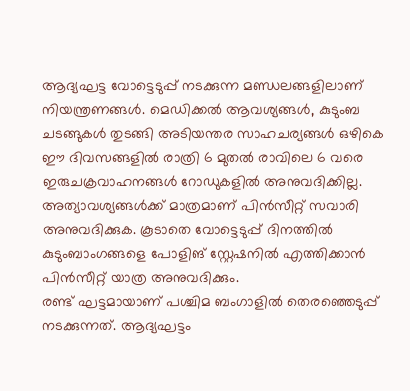ആദ്യഘട്ട വോട്ടെടുപ്പ് നടക്കുന്ന മണ്ഡലങ്ങളിലാണ് നിയന്ത്രണങ്ങൾ. മെഡിക്കൽ ആവശ്യങ്ങൾ, കുടുംബ ചടങ്ങുകൾ തുടങ്ങി അടിയന്തര സാഹചര്യങ്ങൾ ഒഴികെ ഈ ദിവസങ്ങളിൽ രാത്രി 6 മുതൽ രാവിലെ 6 വരെ ഇരുചക്രവാഹനങ്ങൾ റോഡുകളിൽ അനുവദിക്കില്ല. അത്യാവശ്യങ്ങൾക്ക് മാത്രമാണ് പിൻസീറ്റ് സവാരി അനുവദിക്കുക. കൂടാതെ വോട്ടെടുപ്പ് ദിനത്തിൽ കുടുംബാംഗങ്ങളെ പോളിങ് സ്റ്റേഷനിൽ എത്തിക്കാൻ പിൻസീറ്റ് യാത്ര അനുവദിക്കും.
രണ്ട് ഘട്ടമായാണ് പശ്ചിമ ബംഗാളിൽ തെരഞ്ഞെടുപ്പ് നടക്കുന്നത്. ആദ്യഘട്ടം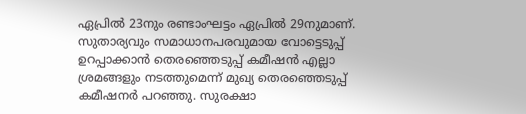ഏപ്രിൽ 23നും രണ്ടാംഘട്ടം ഏപ്രിൽ 29നുമാണ്. സുതാര്യവും സമാധാനപരവുമായ വോട്ടെടുപ്പ് ഉറപ്പാക്കാൻ തെരഞ്ഞെടുപ്പ് കമീഷൻ എല്ലാ ശ്രമങ്ങളും നടത്തുമെന്ന് മുഖ്യ തെരഞ്ഞെടുപ്പ് കമീഷനർ പറഞ്ഞു. സുരക്ഷാ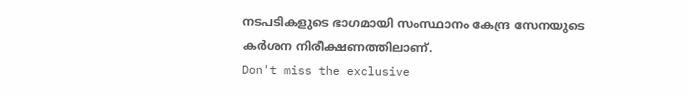നടപടികളുടെ ഭാഗമായി സംസ്ഥാനം കേന്ദ്ര സേനയുടെ കർശന നിരീക്ഷണത്തിലാണ്.
Don't miss the exclusive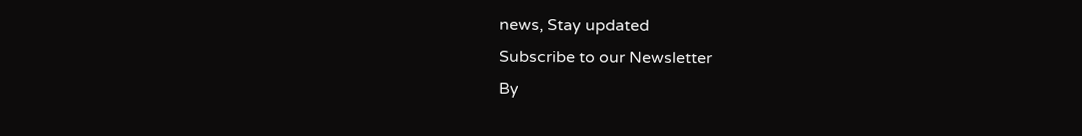news, Stay updated
Subscribe to our Newsletter
By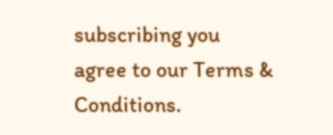subscribing you agree to our Terms & Conditions.